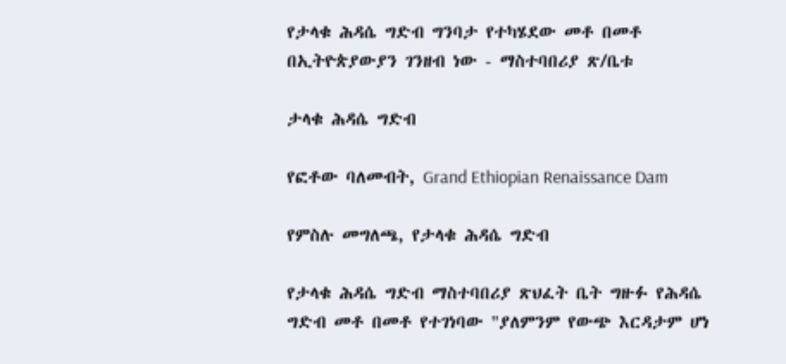የታላቁ ሕዳሴ ግድብ ግንባታ የተካሄደው መቶ በመቶ በኢትዮጵያውያን ገንዘብ ነው - ማስተባበሪያ ጽ/ቤቱ

ታላቁ ሕዳሴ ግድብ

የፎቶው ባለመብት, Grand Ethiopian Renaissance Dam

የምስሉ መግለጫ, የታላቁ ሕዳሴ ግድብ

የታላቁ ሕዳሴ ግድብ ማስተባበሪያ ጽህፈት ቤት ግዙፉ የሕዳሴ ግድብ መቶ በመቶ የተገነባው "ያለምንም የውጭ እርዳታም ሆነ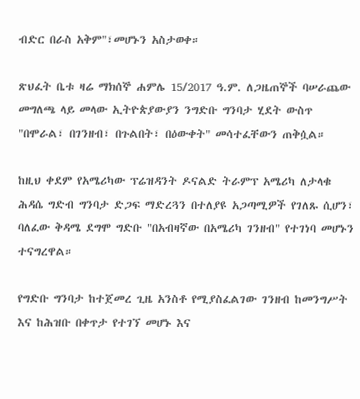ብድር በራስ አቅም"፣መሆኑን አስታወቀ።

ጽህፈት ቤቱ ዛሬ ማክሰኞ ሐምሌ 15/2017 ዓ.ም. ለጋዜጠኞች ባሠራጨው መግለጫ ላይ መላው ኢትዮጵያውያን ንግድቡ ግንባታ ሂደት ውስጥ "በሞራል፣ በገንዘብ፣ በጉልበት፣ በዕውቀት" መሳተፈቸውን ጠቅሷል።

ከዚህ ቀደም የአሜሪካው ፕሬዝዳንት ዶናልድ ትራምፕ አሜሪካ ለታላቁ ሕዳሴ ግድብ ግንባታ ድጋፍ ማድረጓን በተለያዩ አጋጣሚዎች የገለጹ ሲሆን፣ ባለፈው ቅዳሜ ደግሞ ግድቡ "በአብዛኛው በአሜሪካ ገንዘብ" የተገነባ መሆኑን ተናግረዋል።

የግድቡ ግንባታ ከተጀመረ ጊዜ አንስቶ የሚያስፈልገው ገንዘብ ከመንግሥት እና ከሕዝቡ በቀጥታ የተገኘ መሆኑ እና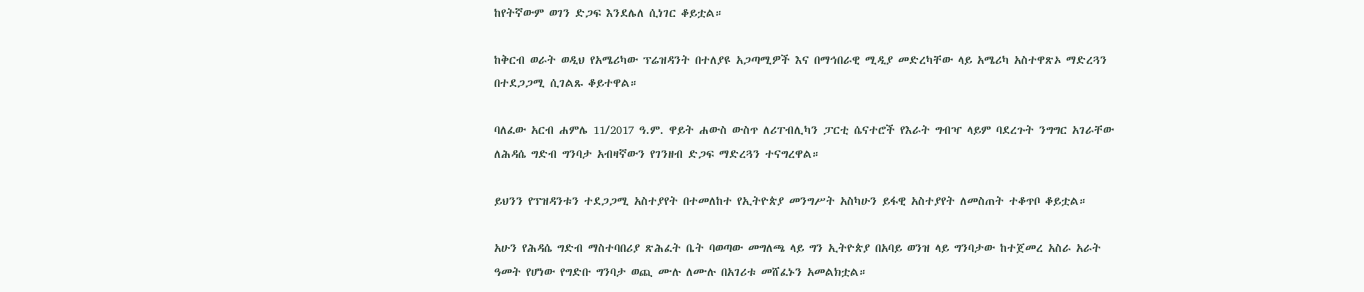ከየትኛውም ወገን ድጋፍ እንደሌለ ሲነገር ቆይቷል።

ከቅርብ ወራት ወዲህ የአሜሪካው ፕሬዝዳንት በተለያዩ አጋጣሚዎች እና በማኅበራዊ ሚዲያ መድረካቸው ላይ አሜሪካ አስተዋጽኦ ማድረጓን በተደጋጋሚ ሲገልጹ ቆይተዋል።

ባለፈው አርብ ሐምሌ 11/2017 ዓ.ም. ዋይት ሐውስ ውስጥ ለሪፐብሊካን ፓርቲ ሴናተሮች የእራት ግብዣ ላይም ባደረጉት ንግግር አገራቸው ለሕዳሴ ግድብ ግንባታ አብዛኛውን የገንዘብ ድጋፍ ማድረጓን ተናግረዋል።

ይህንን የፕዝዳንቱን ተደጋጋሚ አስተያየት በተመለከተ የኢትዮጵያ መንግሥት አስካሁን ይፋዊ አስተያየት ለመስጠት ተቆጥቦ ቆይቷል።

አሁን የሕዳሴ ግድብ ማስተባበሪያ ጽሕፈት ቤት ባወጣው መግለጫ ላይ ግን ኢትዮጵያ በአባይ ወንዝ ላይ ግንባታው ከተጀመረ አስራ አራት ዓመት የሆነው የግድቡ ግንባታ ወጪ ሙሉ ለሙሉ በአገሪቱ መሸፈኑን አመልክቷል።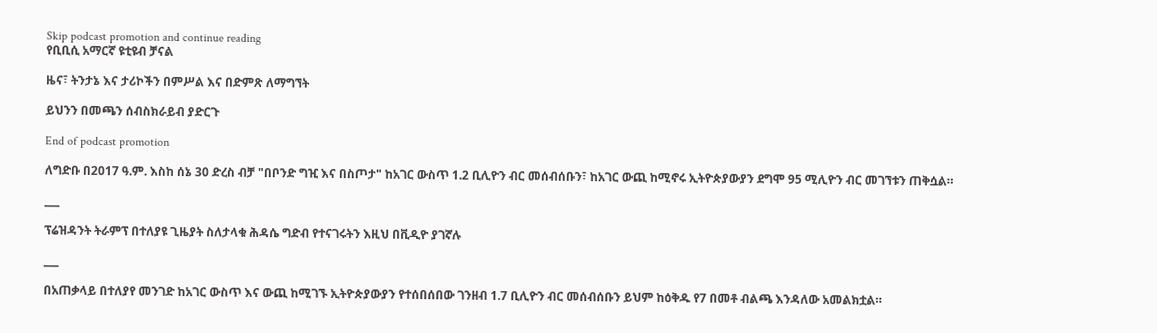Skip podcast promotion and continue reading
የቢቢሲ አማርኛ ዩቲዩብ ቻናል

ዜና፣ ትንታኔ እና ታሪኮችን በምሥል እና በድምጽ ለማግኘት

ይህንን በመጫን ሰብስክራይብ ያድርጉ

End of podcast promotion

ለግድቡ በ2017 ዓ.ም. እስከ ሰኔ 30 ድረስ ብቻ "በቦንድ ግዢ እና በስጦታ" ከአገር ውስጥ 1.2 ቢሊዮን ብር መሰብሰቡን፣ ከአገር ውጪ ከሚኖሩ ኢትዮጵያውያን ደግሞ 95 ሚሊዮን ብር መገኘቱን ጠቅሷል።

___

ፕሬዝዳንት ትራምፕ በተለያዩ ጊዜያት ስለታላቁ ሕዳሴ ግድብ የተናገሩትን እዚህ በቪዲዮ ያገኛሉ

___

በአጠቃላይ በተለያየ መንገድ ከአገር ውስጥ እና ውጪ ከሚገኙ ኢትዮጵያውያን የተሰበሰበው ገንዘብ 1.7 ቢሊዮን ብር መሰብሰቡን ይህም ከዕቅዱ የ7 በመቶ ብልጫ እንዳለው አመልክቷል።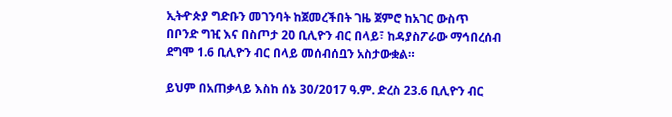ኢትዯጵያ ግድቡን መገንባት ከጀመረችበት ገዜ ጀምሮ ከአገር ውስጥ በቦንድ ግዢ እና በስጦታ 20̏ ቢሊዮን ብር በላይ፣ ከዳያስፖራው ማኅበረሰብ ደግሞ 1.6 ቢሊዮን ብር በላይ መሰብሰቧን አስታውቋል።

ይህም በአጠቃላይ እስከ ሰኔ 30/2017 ዓ.ም. ድረስ 23.6 ቢሊዮን ብር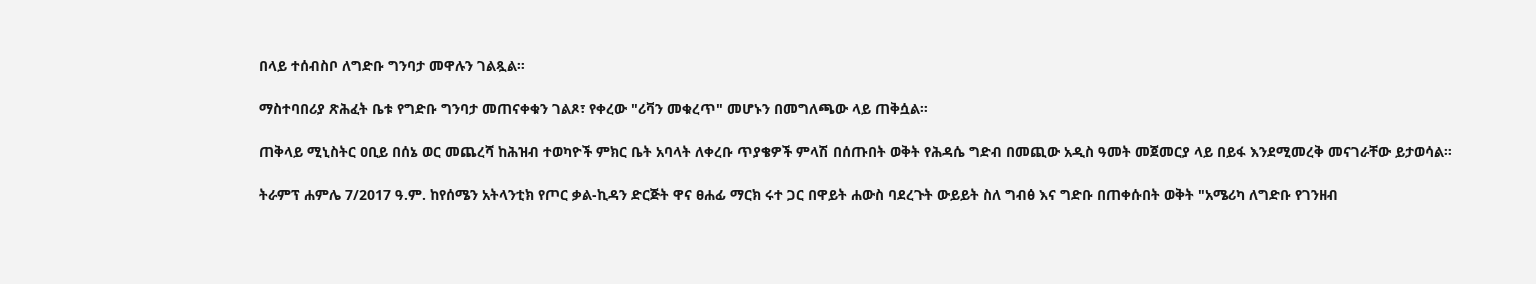በላይ ተሰብስቦ ለግድቡ ግንባታ መዋሉን ገልጿል።

ማስተባበሪያ ጽሕፈት ቤቱ የግድቡ ግንባታ መጠናቀቁን ገልጾ፣ የቀረው "ሪቫን መቁረጥ" መሆኑን በመግለጫው ላይ ጠቅሷል።

ጠቅላይ ሚኒስትር ዐቢይ በሰኔ ወር መጨረሻ ከሕዝብ ተወካዮች ምክር ቤት አባላት ለቀረቡ ጥያቄዎች ምላሽ በሰጡበት ወቅት የሕዳሴ ግድብ በመጪው አዲስ ዓመት መጀመርያ ላይ በይፋ እንደሚመረቅ መናገራቸው ይታወሳል።

ትራምፕ ሐምሌ 7/2017 ዓ.ም. ከየሰሜን አትላንቲክ የጦር ቃል-ኪዳን ድርጅት ዋና ፀሐፊ ማርክ ሩተ ጋር በዋይት ሐውስ ባደረጉት ውይይት ስለ ግብፅ እና ግድቡ በጠቀሱበት ወቅት "አሜሪካ ለግድቡ የገንዘብ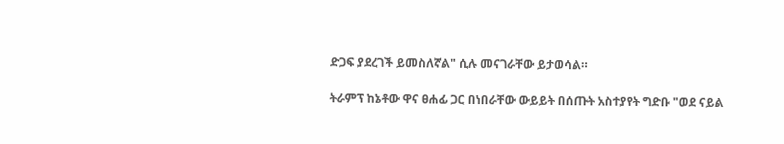ድጋፍ ያደረገች ይመስለኛል" ሲሉ መናገራቸው ይታወሳል።

ትራምፕ ከኔቶው ዋና ፀሐፊ ጋር በነበራቸው ውይይት በሰጡት አስተያየት ግድቡ "ወደ ናይል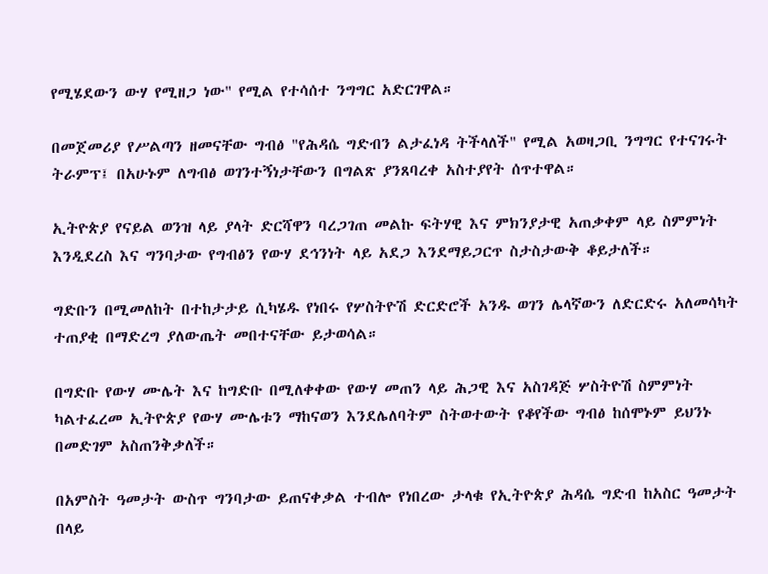የሚሄደውን ውሃ የሚዘጋ ነው" የሚል የተሳሰተ ንግግር አድርገዋል።

በመጀመሪያ የሥልጣን ዘመናቸው ግብፅ "የሕዳሴ ግድብን ልታፈነዳ ትችላለች" የሚል አወዛጋቢ ንግግር የተናገሩት ትራምፕ፤ በአሁኑም ለግብፅ ወገንተኝነታቸውን በግልጽ ያንጸባረቀ አስተያየት ሰጥተዋል።

ኢትዮጵያ የናይል ወንዝ ላይ ያላት ድርሻዋን ባረጋገጠ መልኩ ፍትሃዊ እና ምክንያታዊ አጠቃቀም ላይ ስምምነት እንዲደረስ እና ግንባታው የግብፅን የውሃ ደኅንነት ላይ አደጋ እንደማይጋርጥ ስታስታውቅ ቆይታለች።

ግድቡን በሚመለከት በተከታታይ ሲካሄዱ የነበሩ የሦስትዮሽ ድርድሮች አንዱ ወገን ሌላኛውን ለድርድሩ አለመሳካት ተጠያቂ በማድረግ ያለውጤት መበተናቸው ይታወሳል።

በግድቡ የውሃ ሙሌት እና ከግድቡ በሚለቀቀው የውሃ መጠን ላይ ሕጋዊ እና አስገዳጅ ሦስትዮሽ ስምምነት ካልተፈረመ ኢትዮጵያ የውሃ ሙሌቱን ማከናወን እንደሌለባትም ስትወተውት የቆየችው ግብፅ ከሰሞኑም ይህንኑ በመድገም አስጠንቅቃለች።

በአምስት ዓመታት ውስጥ ግንባታው ይጠናቀቃል ተብሎ የነበረው ታላቁ የኢትዮጵያ ሕዳሴ ግድብ ከአስር ዓመታት በላይ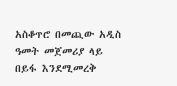አስቆጥሮ በመጪው አዲስ ዓመት መጀመሪያ ላይ በይፋ እንደሚመረቅ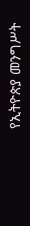የኢትዮጵያ መንግሥት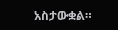አስታውቋል።